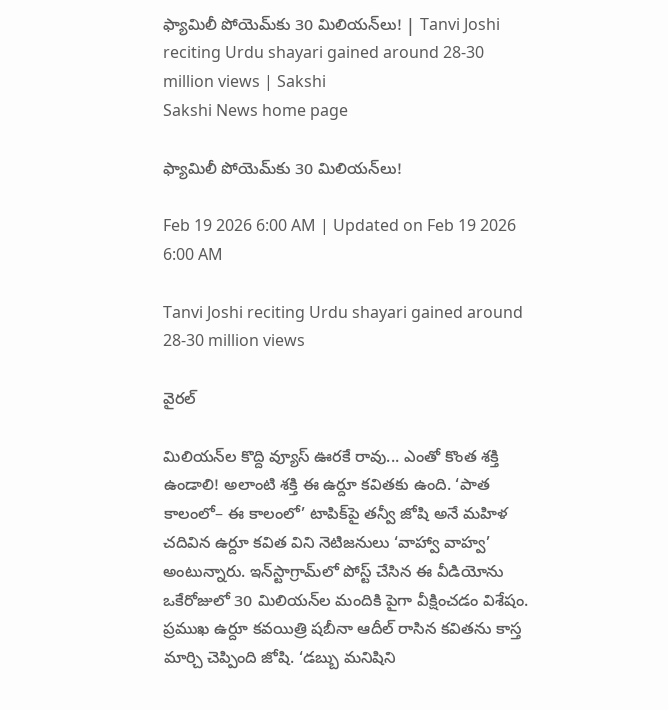ఫ్యామిలీ పోయెమ్‌కు 30 మిలియన్‌లు! | Tanvi Joshi reciting Urdu shayari gained around 28-30 million views | Sakshi
Sakshi News home page

ఫ్యామిలీ పోయెమ్‌కు 30 మిలియన్‌లు!

Feb 19 2026 6:00 AM | Updated on Feb 19 2026 6:00 AM

Tanvi Joshi reciting Urdu shayari gained around 28-30 million views

వైరల్‌

మిలియన్‌ల కొద్ది వ్యూస్‌ ఊరకే రావు... ఎంతో కొంత శక్తి ఉండాలి! అలాంటి శక్తి ఈ ఉర్దూ కవితకు ఉంది. ‘పాత కాలంలో– ఈ కాలంలో’ టాపిక్‌పై తన్వీ జోషి అనే మహిళ చదివిన ఉర్దూ కవిత విని నెటిజనులు ‘వాహ్వా వాహ్వ’ అంటున్నారు. ఇన్‌స్టాగ్రామ్‌లో పోస్ట్‌ చేసిన ఈ వీడియోను ఒకేరోజులో 30 మిలియన్‌ల మందికి పైగా వీక్షించడం విశేషం. ప్రముఖ ఉర్దూ కవయిత్రి షబీనా ఆదీల్‌ రాసిన కవితను కాస్త మార్చి చెప్పింది జోషి. ‘డబ్బు మనిషిని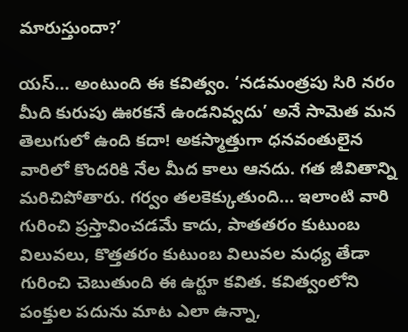మారుస్తుందా?’

యస్‌... అంటుంది ఈ కవిత్వం. ‘నడమంత్రపు సిరి నరం మీది కురుపు ఊరకనే ఉండనివ్వదు’ అనే సామెత మన తెలుగులో ఉంది కదా! అకస్మాత్తుగా ధనవంతులైన వారిలో కొందరికి నేల మీద కాలు ఆనదు. గత జీవితాన్ని మరిచిపోతారు. గర్వం తలకెక్కుతుంది... ఇలాంటి వారి గురించి ప్రస్తావించడమే కాదు, పాతతరం కుటుంబ విలువలు, కొత్తతరం కుటుంబ విలువల మధ్య తేడా గురించి చెబుతుంది ఈ ఉర్టూ కవిత. కవిత్వంలోని పంక్తుల పదును మాట ఎలా ఉన్నా,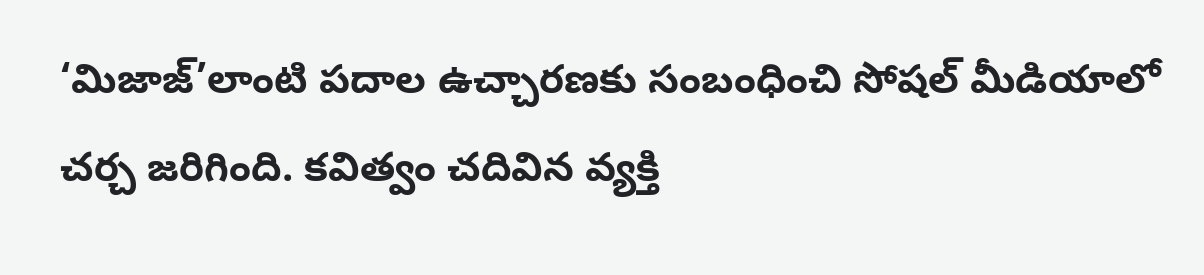‘మిజాజ్‌’లాంటి పదాల ఉచ్చారణకు సంబంధించి సోషల్‌ మీడియాలో చర్చ జరిగింది. కవిత్వం చదివిన వ్యక్తి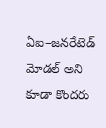ఏఐ–జనరేటెడ్‌ మోడల్‌ అని కూడా కొందరు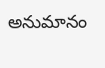అనుమానం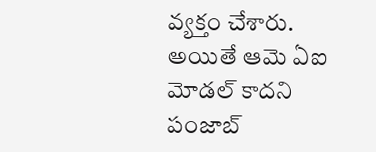వ్యక్తం చేశారు. అయితే ఆమె ఏఐ మోడల్‌ కాదని పంజాబ్‌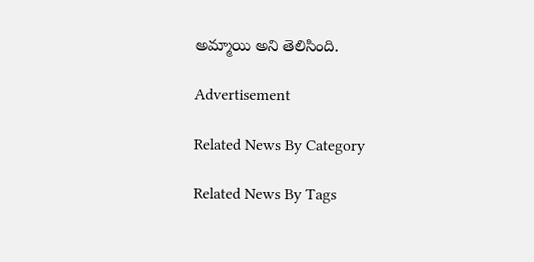అమ్మాయి అని తెలిసింది.

Advertisement

Related News By Category

Related News By Tags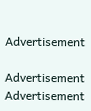Advertisement

Advertisement
Advertisement